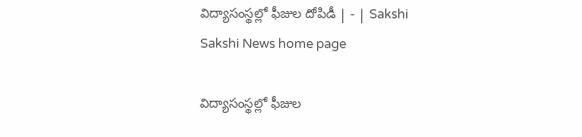విద్యాసంస్థల్లో ఫీజుల దోపిడీ | - | Sakshi
Sakshi News home page

విద్యాసంస్థల్లో ఫీజుల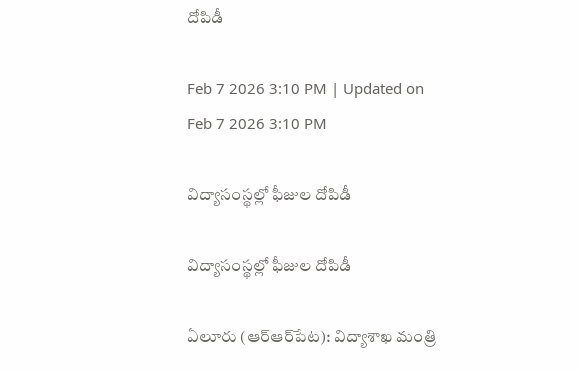దోపిడీ

Feb 7 2026 3:10 PM | Updated on Feb 7 2026 3:10 PM

విద్యాసంస్థల్లో ఫీజుల దోపిడీ

విద్యాసంస్థల్లో ఫీజుల దోపిడీ

ఏలూరు (ఆర్‌ఆర్‌పేట): విద్యాశాఖ మంత్రి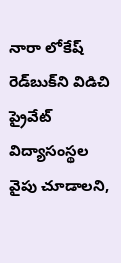నారా లోకేష్‌ రెడ్‌బుక్‌ని విడిచి ప్రైవేట్‌ విద్యాసంస్థల వైపు చూడాలని,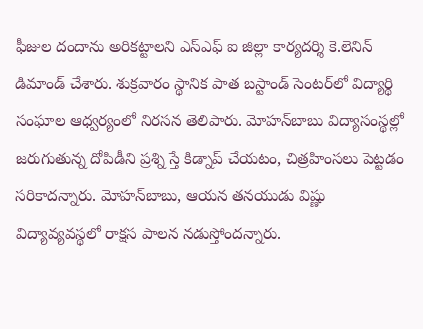ఫీజుల దందాను అరికట్టాలని ఎస్‌ఎఫ్‌ ఐ జిల్లా కార్యదర్శి కె.లెనిన్‌ డిమాండ్‌ చేశారు. శుక్రవారం స్థానిక పాత బస్టాండ్‌ సెంటర్‌లో విద్యార్థి సంఘాల ఆధ్వర్యంలో నిరసన తెలిపారు. మోహన్‌బాబు విద్యాసంస్థల్లో జరుగుతున్న దోపిడీని ప్రశ్ని స్తే కిడ్నాప్‌ చేయటం, చిత్రహింసలు పెట్టడం సరికాదన్నారు. మోహన్‌బాబు, ఆయన తనయుడు విష్ణు విద్యావ్యవస్థలో రాక్షస పాలన నడుస్తోందన్నారు.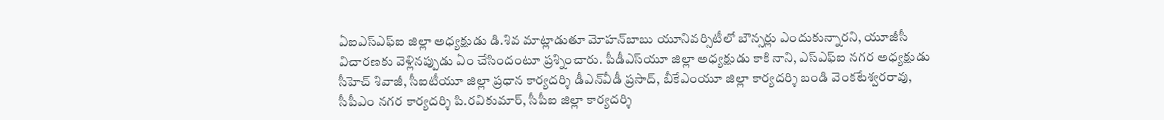ఏఐఎస్‌ఎఫ్‌ఐ జిల్లా అధ్యక్షుడు డి.శివ మాట్లాడుతూ మోహన్‌బాబు యూనివర్సిటీలో బౌన్సర్లు ఎందుకున్నారని, యూజీసీ విచారణకు వెళ్లినప్పుడు ఏం చేసిందంటూ ప్రశ్నించారు. పీడీఎస్‌యూ జిల్లా అధ్యక్షుడు కాకి నాని, ఎస్‌ఎఫ్‌ఐ నగర అధ్యక్షుడు సీహెచ్‌ శివాజీ, సీఐటీయూ జిల్లా ప్రధాన కార్యదర్శి డీఎన్‌వీడీ ప్రసాద్‌, బీకేఎంయూ జిల్లా కార్యదర్శి బండి వెంకటేశ్వరరావు, సీపీఎం నగర కార్యదర్శి పి.రవికుమార్‌, సీపీఐ జిల్లా కార్యదర్శి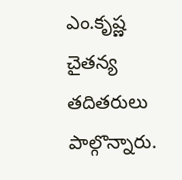ఎం.కృష్ణ చైతన్య తదితరులు పాల్గొన్నారు.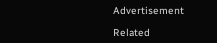Advertisement

Related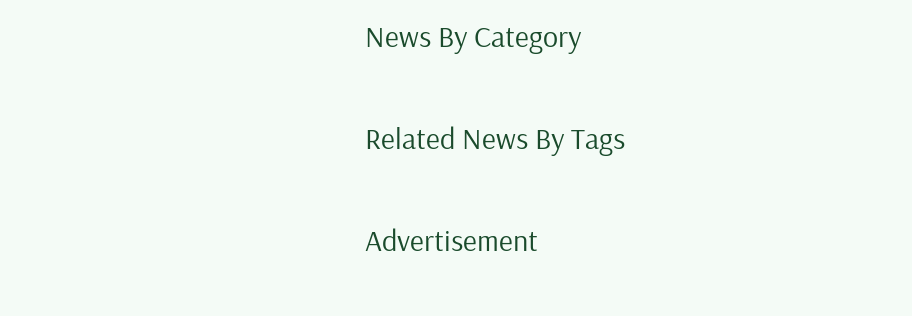News By Category

Related News By Tags

Advertisement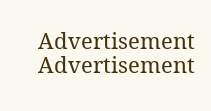Advertisement
Advertisement